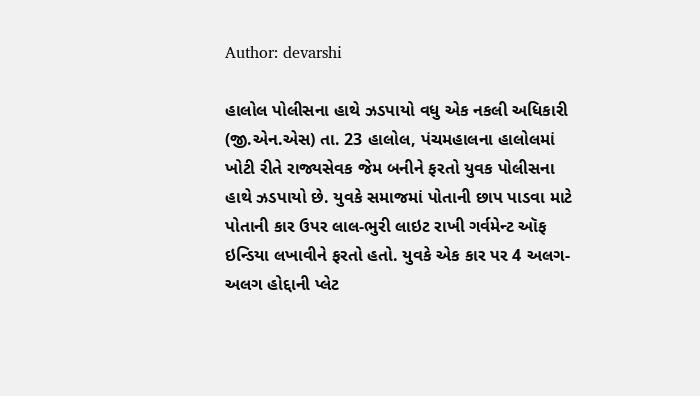Author: devarshi

હાલોલ પોલીસના હાથે ઝડપાયો વધુ એક નકલી અધિકારી (જી.એન.એસ) તા. 23 હાલોલ, પંચમહાલના હાલોલમાં ખોટી રીતે રાજ્યસેવક જેમ બનીને ફરતો યુવક પોલીસના હાથે ઝડપાયો છે. યુવકે સમાજમાં પોતાની છાપ પાડવા માટે પોતાની કાર ઉપર લાલ-ભુરી લાઇટ રાખી ગર્વમેન્ટ ઑફ ઇન્ડિયા લખાવીને ફરતો હતો. યુવકે એક કાર પર 4 અલગ-અલગ હોદ્દાની પ્લેટ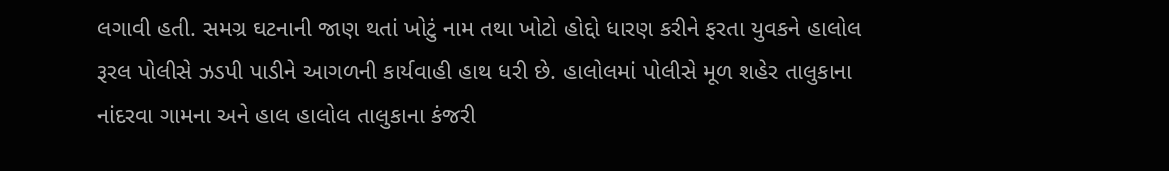લગાવી હતી. સમગ્ર ઘટનાની જાણ થતાં ખોટું નામ તથા ખોટો હોદ્દો ધારણ કરીને ફરતા યુવકને હાલોલ રૂરલ પોલીસે ઝડપી પાડીને આગળની કાર્યવાહી હાથ ધરી છે. હાલોલમાં પોલીસે મૂળ શહેર તાલુકાના નાંદરવા ગામના અને હાલ હાલોલ તાલુકાના કંજરી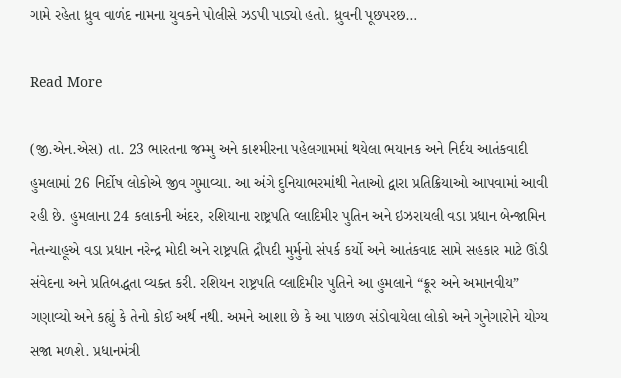ગામે રહેતા ધ્રુવ વાળંદ નામના યુવકને પોલીસે ઝડપી પાડ્યો હતો. ધ્રુવની પૂછપરછ…

Read More

(જી.એન.એસ) તા. 23 ભારતના જમ્મુ અને કાશ્મીરના પહેલગામમાં થયેલા ભયાનક અને નિર્દય આતંકવાદી હુમલામાં 26 નિર્દોષ લોકોએ જીવ ગુમાવ્યા. આ અંગે દુનિયાભરમાંથી નેતાઓ દ્વારા પ્રતિક્રિયાઓ આપવામાં આવી રહી છે. હુમલાના 24 કલાકની અંદર, રશિયાના રાષ્ટ્રપતિ વ્લાદિમીર પુતિન અને ઇઝરાયલી વડા પ્રધાન બેન્જામિન નેતન્યાહૂએ વડા પ્રધાન નરેન્દ્ર મોદી અને રાષ્ટ્રપતિ દ્રૌપદી મુર્મુનો સંપર્ક કર્યો અને આતંકવાદ સામે સહકાર માટે ઊંડી સંવેદના અને પ્રતિબદ્ધતા વ્યક્ત કરી. રશિયન રાષ્ટ્રપતિ વ્લાદિમીર પુતિને આ હુમલાને “ક્રૂર અને અમાનવીય” ગણાવ્યો અને કહ્યું કે તેનો કોઈ અર્થ નથી. અમને આશા છે કે આ પાછળ સંડોવાયેલા લોકો અને ગુનેગારોને યોગ્ય સજા મળશે. પ્રધાનમંત્રી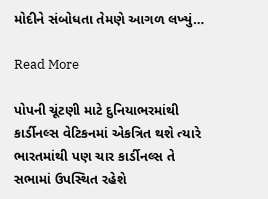મોદીને સંબોધતા તેમણે આગળ લખ્યું…

Read More

પોપની ચૂંટણી માટે દુનિયાભરમાંથી કાર્ડીનલ્સ વેટિકનમાં એકત્રિત થશે ત્યારે ભારતમાંથી પણ ચાર કાર્ડીનલ્સ તે સભામાં ઉપસ્થિત રહેશે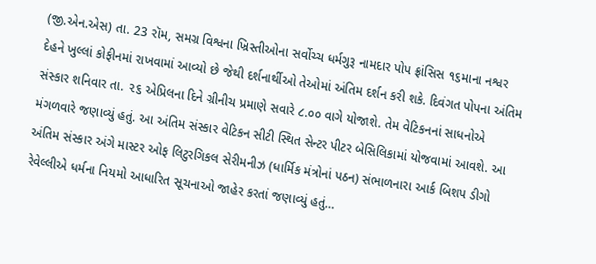(જી.એન.એસ) તા. 23 રૉમ, સમગ્ર વિશ્વના ખ્રિસ્તીઓના સર્વોચ્ચ ધર્મગુરૂ નામદાર પોપ ફ્રાંસિસ ૧૬માના નશ્વર દેહને ખુલ્લાં કોફીનમાં રાખવામાં આવ્યો છે જેથી દર્શનાર્થીઓ તેઓમાં અંતિમ દર્શન કરી શકે. દિવંગત પોપના અંતિમ સંસ્કાર શનિવાર તા. ૨૬ એપ્રિલના દિને ગ્રીનીચ પ્રમાણે સવારે ૮.૦૦ વાગે યોજાશે. તેમ વેટિકનનાં સાધનોએ મંગળવારે જણાવ્યું હતું. આ અંતિમ સંસ્કાર વેટિકન સીટી સ્થિત સેન્ટર પીટર બેસિલિકામાં યોજવામાં આવશે. આ અંતિમ સંસ્કાર અંગે માસ્ટર ઓફ લિટુરગિકલ સેરીમનીઝ (ધાર્મિક મંત્રોનાં પઠન) સંભાળનારા આર્ક બિશપ ડીગો રેવેલ્લીએ ધર્મના નિયમો આધારિત સૂચનાઓ જાહેર કરતાં જણાવ્યું હતું…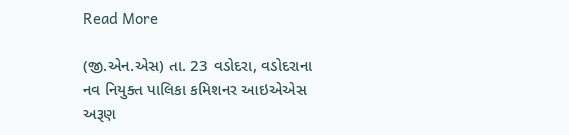Read More

(જી.એન.એસ) તા. 23 વડોદરા, વડોદરાના નવ નિયુક્ત પાલિકા કમિશનર આઇએએસ અરૂણ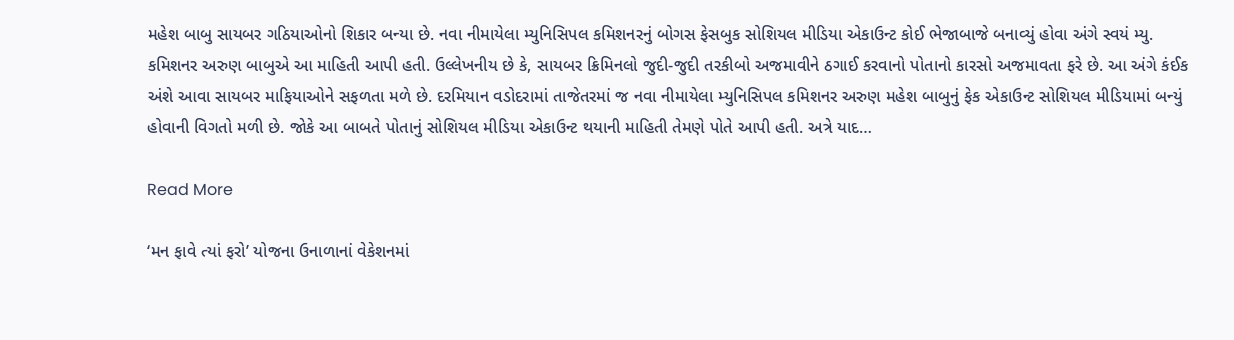મહેશ બાબુ સાયબર ગઠિયાઓનો શિકાર બન્યા છે. નવા નીમાયેલા મ્યુનિસિપલ કમિશનરનું બોગસ ફેસબુક સોશિયલ મીડિયા એકાઉન્ટ કોઈ ભેજાબાજે બનાવ્યું હોવા અંગે સ્વયં મ્યુ. કમિશનર અરુણ બાબુએ આ માહિતી આપી હતી. ઉલ્લેખનીય છે કે, સાયબર ક્રિમિનલો જુદી-જુદી તરકીબો અજમાવીને ઠગાઈ કરવાનો પોતાનો કારસો અજમાવતા ફરે છે. આ અંગે કંઈક અંશે આવા સાયબર માફિયાઓને સફળતા મળે છે. દરમિયાન વડોદરામાં તાજેતરમાં જ નવા નીમાયેલા મ્યુનિસિપલ કમિશનર અરુણ મહેશ બાબુનું ફેક એકાઉન્ટ સોશિયલ મીડિયામાં બન્યું હોવાની વિગતો મળી છે. જોકે આ બાબતે પોતાનું સોશિયલ મીડિયા એકાઉન્ટ થયાની માહિતી તેમણે પોતે આપી હતી. અત્રે યાદ…

Read More

‘મન ફાવે ત્યાં ફરો’ યોજના ઉનાળાનાં વેકેશનમાં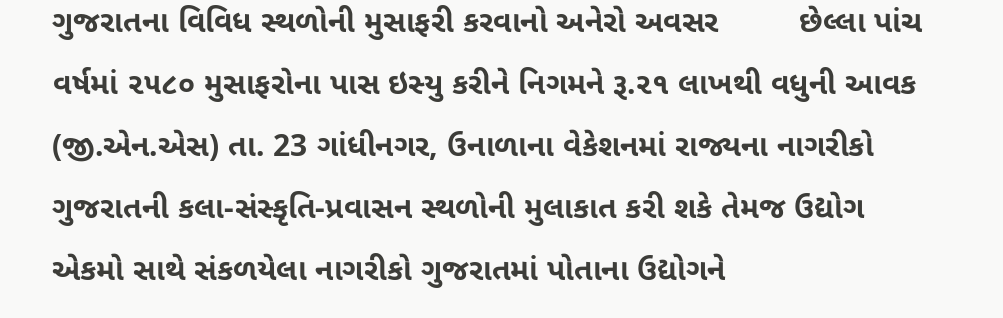ગુજરાતના વિવિધ સ્થળોની મુસાફરી કરવાનો અનેરો અવસર         છેલ્લા પાંચ વર્ષમાં ૨૫૮૦ મુસાફરોના પાસ ઇસ્યુ કરીને નિગમને રૂ.૨૧ લાખથી વધુની આવક (જી.એન.એસ) તા. 23 ગાંધીનગર, ઉનાળાના વેકેશનમાં રાજ્યના નાગરીકો ગુજરાતની કલા-સંસ્કૃતિ-પ્રવાસન સ્થળોની મુલાકાત કરી શકે તેમજ ઉદ્યોગ એકમો સાથે સંકળયેલા નાગરીકો ગુજરાતમાં પોતાના ઉદ્યોગને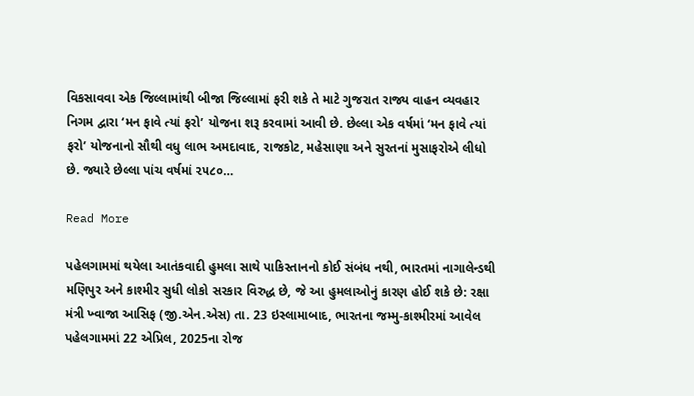વિકસાવવા એક જિલ્લામાંથી બીજા જિલ્લામાં ફરી શકે તે માટે ગુજરાત રાજ્ય વાહન વ્યવહાર નિગમ દ્વારા ‘મન ફાવે ત્યાં ફરો’ યોજના શરૂ કરવામાં આવી છે. છેલ્લા એક વર્ષમાં ‘મન ફાવે ત્યાં ફરો’ યોજનાનો સૌથી વધુ લાભ અમદાવાદ, રાજકોટ, મહેસાણા અને સુરતનાં મુસાફરોએ લીધો છે. જ્યારે છેલ્લા પાંચ વર્ષમાં ૨૫૮૦…

Read More

પહેલગામમાં થયેલા આતંકવાદી હુમલા સાથે પાકિસ્તાનનો કોઈ સંબંધ નથી, ભારતમાં નાગાલેન્ડથી મણિપુર અને કાશ્મીર સુધી લોકો સરકાર વિરુદ્ધ છે, જે આ હુમલાઓનું કારણ હોઈ શકે છે: રક્ષા મંત્રી ખ્વાજા આસિફ (જી.એન.એસ) તા. 23 ઇસ્લામાબાદ, ભારતના જમ્મુ-કાશ્મીરમાં આવેલ પહેલગામમાં 22 એપ્રિલ, 2025ના રોજ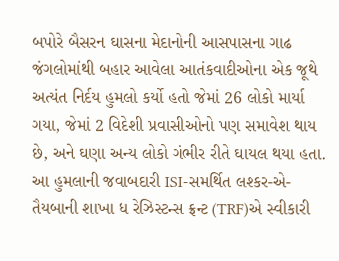બપોરે બૈસરન ઘાસના મેદાનોની આસપાસના ગાઢ જંગલોમાંથી બહાર આવેલા આતંકવાદીઓના એક જૂથે અત્યંત નિર્દય હુમલો કર્યો હતો જેમાં 26 લોકો માર્યા ગયા, જેમાં 2 વિદેશી પ્રવાસીઓનો પણ સમાવેશ થાય છે, અને ઘણા અન્ય લોકો ગંભીર રીતે ઘાયલ થયા હતા. આ હુમલાની જવાબદારી ISI-સમર્થિત લશ્કર-એ-તૈયબાની શાખા ધ રેઝિસ્ટન્સ ફ્રન્ટ (TRF)એ સ્વીકારી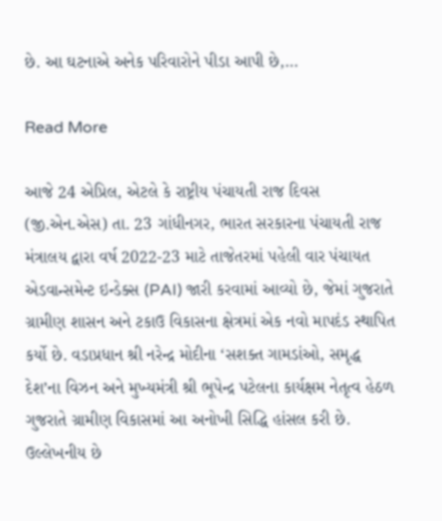છે. આ ઘટનાએ અનેક પરિવારોને પીડા આપી છે,…

Read More

આજે 24 એપ્રિલ, એટલે કે રાષ્ટ્રીય પંચાયતી રાજ દિવસ (જી.એન.એસ) તા. 23 ગાંધીનગર, ભારત સરકારના પંચાયતી રાજ મંત્રાલય દ્વારા વર્ષ 2022-23 માટે તાજેતરમાં પહેલી વાર પંચાયત એડવાન્સમેન્ટ ઇન્ડેક્સ (PAI) જારી કરવામાં આવ્યો છે, જેમાં ગુજરાતે ગ્રામીણ શાસન અને ટકાઉ વિકાસના ક્ષેત્રમાં એક નવો માપદંડ સ્થાપિત કર્યો છે. વડાપ્રધાન શ્રી નરેન્દ્ર મોદીના ‘સશક્ત ગામડાંઓ, સમૃદ્ધ દેશ’ના વિઝન અને મુખ્યમંત્રી શ્રી ભૂપેન્દ્ર પટેલના કાર્યક્ષમ નેતૃત્વ હેઠળ ગુજરાતે ગ્રામીણ વિકાસમાં આ અનોખી સિદ્ધિ હાંસલ કરી છે. ઉલ્લેખનીય છે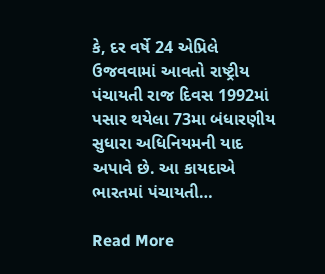કે, દર વર્ષે 24 એપ્રિલે ઉજવવામાં આવતો રાષ્ટ્રીય પંચાયતી રાજ દિવસ 1992માં પસાર થયેલા 73મા બંધારણીય સુધારા અધિનિયમની યાદ અપાવે છે. આ કાયદાએ ભારતમાં પંચાયતી…

Read More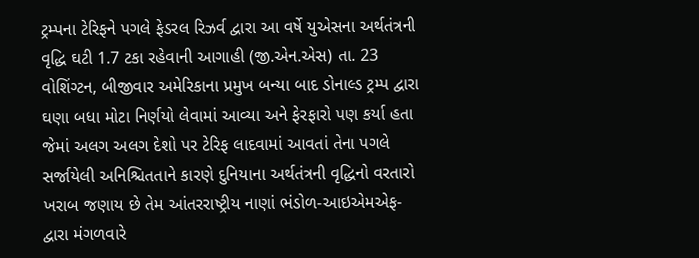ટ્રમ્પના ટેરિફને પગલે ફેડરલ રિઝર્વ દ્વારા આ વર્ષે યુએસના અર્થતંત્રની વૃદ્ધિ ઘટી 1.7 ટકા રહેવાની આગાહી (જી.એન.એસ) તા. 23 વોશિંગ્ટન, બીજીવાર અમેરિકાના પ્રમુખ બન્યા બાદ ડોનાલ્ડ ટ્રમ્પ દ્વારા ઘણા બધા મોટા નિર્ણયો લેવામાં આવ્યા અને ફેરફારો પણ કર્યા હતા જેમાં અલગ અલગ દેશો પર ટેરિફ લાદવામાં આવતાં તેના પગલે સર્જાયેલી અનિશ્ચિતતાને કારણે દુનિયાના અર્થતંત્રની વૃદ્ધિનો વરતારો ખરાબ જણાય છે તેમ આંતરરાષ્ટ્રીય નાણાં ભંડોળ-આઇએમએફ- દ્વારા મંગળવારે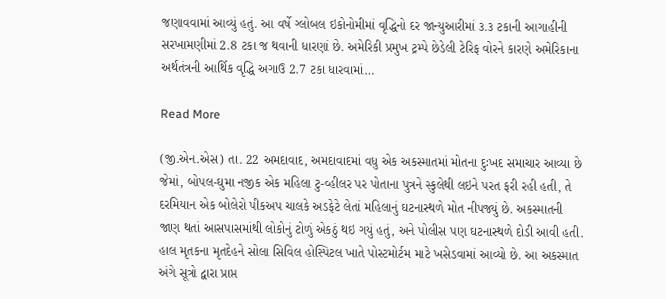જણાવવામાં આવ્યું હતું. આ વર્ષે ગ્લોબલ ઇકોનોમીમાં વૃદ્ધિનો દર જાન્યુઆરીમાં ૩.૩ ટકાની આગાહીની સરખામણીમાં 2.8 ટકા જ થવાની ધારણાં છે. અમેરિકી પ્રમુખ ટ્રમ્પે છેડેલી ટેરિફ વોરને કારણે અમેરિકાના અર્થતંત્રની આર્થિક વૃદ્ધિ અગાઉ 2.7 ટકા ધારવામાં…

Read More

(જી.એન.એસ) તા. 22 અમદાવાદ, અમદાવાદમાં વધુ એક અકસ્માતમાં મોતના દુઃખદ સમાચાર આવ્યા છે જેમાં, બોપલ-ઘુમા નજીક એક મહિલા ટુ-વ્હીલર પર પોતાના પુત્રને સ્કુલેથી લઇને પરત ફરી રહી હતી, તે દરમિયાન એક બોલેરો પીકઅપ ચાલકે અડફેટે લેતાં મહિલાનું ઘટનાસ્થળે મોત નીપજ્યું છે. અકસ્માતની જાણ થતાં આસપાસમાંથી લોકોનું ટોળું એકઠું થઇ ગયું હતું, અને પોલીસ પણ ઘટનાસ્થળે દોડી આવી હતી. હાલ મૃતકના મૃતદેહને સોલા સિવિલ હોસ્પિટલ ખાતે પોસ્ટમોર્ટમ માટે ખસેડવામાં આવ્યો છે. આ અકસ્માત અંગે સૂત્રો દ્વારા પ્રાપ્ત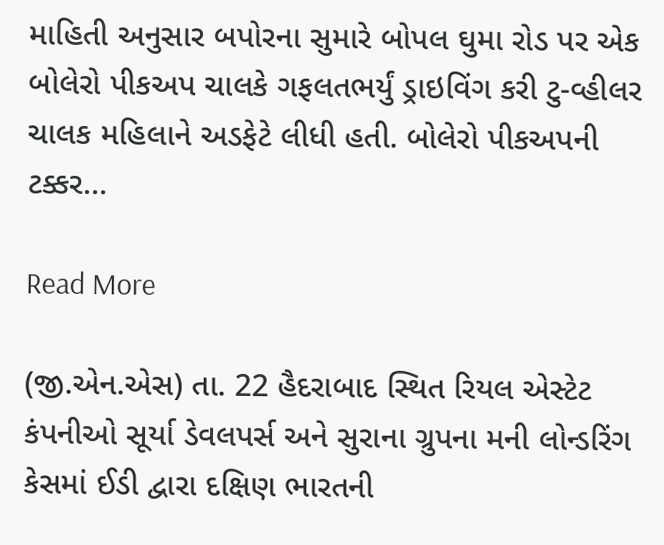માહિતી અનુસાર બપોરના સુમારે બોપલ ઘુમા રોડ પર એક બોલેરો પીકઅપ ચાલકે ગફલતભર્યું ડ્રાઇવિંગ કરી ટુ-વ્હીલર ચાલક મહિલાને અડફેટે લીધી હતી. બોલેરો પીકઅપની ટક્કર…

Read More

(જી.એન.એસ) તા. 22 હૈદરાબાદ સ્થિત રિયલ એસ્ટેટ કંપનીઓ સૂર્યા ડેવલપર્સ અને સુરાના ગ્રુપના મની લોન્ડરિંગ કેસમાં ઈડી દ્વારા દક્ષિણ ભારતની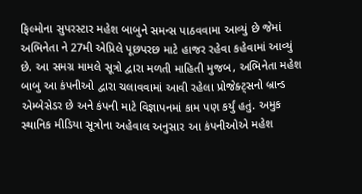ફિલ્મોના સુપરસ્ટાર મહેશ બાબુને સમન્સ પાઠવવામા આવ્યું છે જેમાં અભિનેતા ને 27મી એપ્રિલે પૂછપરછ માટે હાજર રહેવા કહેવામાં આવ્યું છે. આ સમગ્ર મામલે સૂત્રો દ્વારા મળતી માહિતી મુજબ, અભિનેતા મહેશ બાબુ આ કંપનીઓ દ્વારા ચલાવવામાં આવી રહેલા પ્રોજેક્ટ્સનો બ્રાન્ડ એમ્બેસેડર છે અને કંપની માટે વિજ્ઞાપનમાં કામ પણ કર્યું હતું. અમુક સ્થાનિક મીડિયા સૂત્રોના અહેવાલ અનુસાર આ કંપનીઓએ મહેશ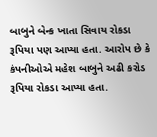બાબુને બેન્ક ખાતા સિવાય રોકડા રૂપિયા પણ આપ્યા હતા. આરોપ છે કે કંપનીઓએ મહેશ બાબુને અઢી કરોડ રૂપિયા રોકડા આપ્યા હતા.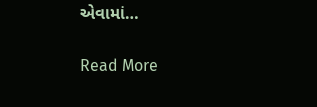એવામાં…

Read More